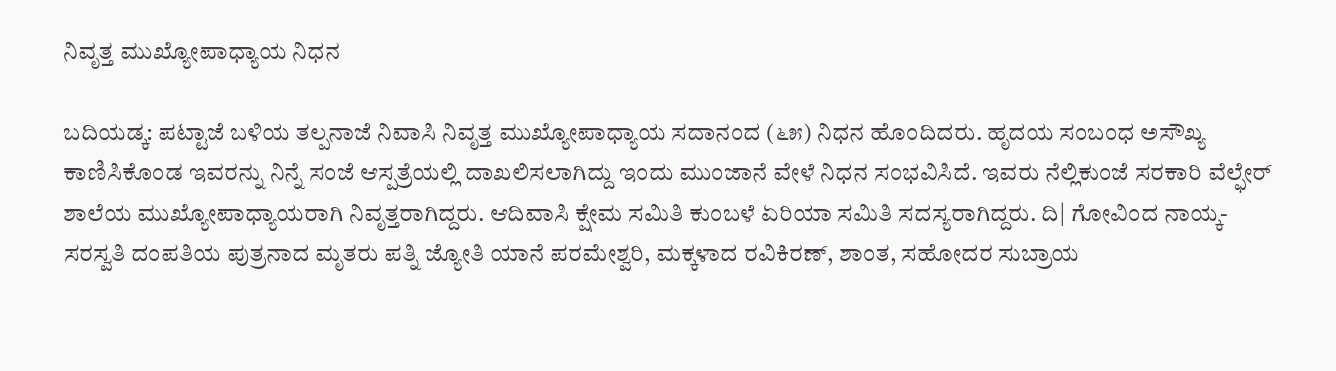ನಿವೃತ್ತ ಮುಖ್ಯೋಪಾಧ್ಯಾಯ ನಿಧನ

ಬದಿಯಡ್ಕ: ಪಟ್ಟಾಜೆ ಬಳಿಯ ತಲ್ಪನಾಜೆ ನಿವಾಸಿ ನಿವೃತ್ತ ಮುಖ್ಯೋಪಾಧ್ಯಾಯ ಸದಾನಂದ (೬೫) ನಿಧನ ಹೊಂದಿದರು. ಹೃದಯ ಸಂಬಂಧ ಅಸೌಖ್ಯ ಕಾಣಿಸಿಕೊಂಡ ಇವರನ್ನು ನಿನ್ನೆ ಸಂಜೆ ಆಸ್ಪತ್ರೆಯಲ್ಲಿ ದಾಖಲಿಸಲಾಗಿದ್ದು ಇಂದು ಮುಂಜಾನೆ ವೇಳೆ ನಿಧನ ಸಂಭವಿಸಿದೆ. ಇವರು ನೆಲ್ಲಿಕುಂಜೆ ಸರಕಾರಿ ವೆಲ್ಫೇರ್ ಶಾಲೆಯ ಮುಖ್ಯೋಪಾಧ್ಯಾಯರಾಗಿ ನಿವೃತ್ತರಾಗಿದ್ದರು. ಆದಿವಾಸಿ ಕ್ಷೇಮ ಸಮಿತಿ ಕುಂಬಳೆ ಏರಿಯಾ ಸಮಿತಿ ಸದಸ್ಯರಾಗಿದ್ದರು. ದಿ| ಗೋವಿಂದ ನಾಯ್ಕ- ಸರಸ್ವತಿ ದಂಪತಿಯ ಪುತ್ರನಾದ ಮೃತರು ಪತ್ನಿ ಜ್ಯೋತಿ ಯಾನೆ ಪರಮೇಶ್ವರಿ, ಮಕ್ಕಳಾದ ರವಿಕಿರಣ್, ಶಾಂತ, ಸಹೋದರ ಸುಬ್ರಾಯ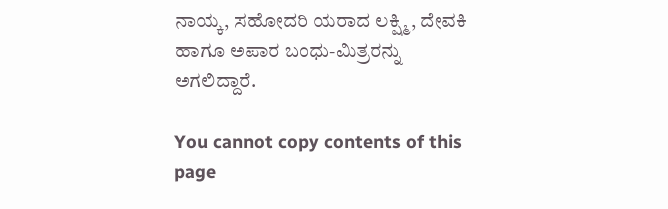ನಾಯ್ಕ, ಸಹೋದರಿ ಯರಾದ ಲಕ್ಷ್ಮಿ, ದೇವಕಿ ಹಾಗೂ ಅಪಾರ ಬಂಧು-ಮಿತ್ರರನ್ನು ಅಗಲಿದ್ದಾರೆ.

You cannot copy contents of this page